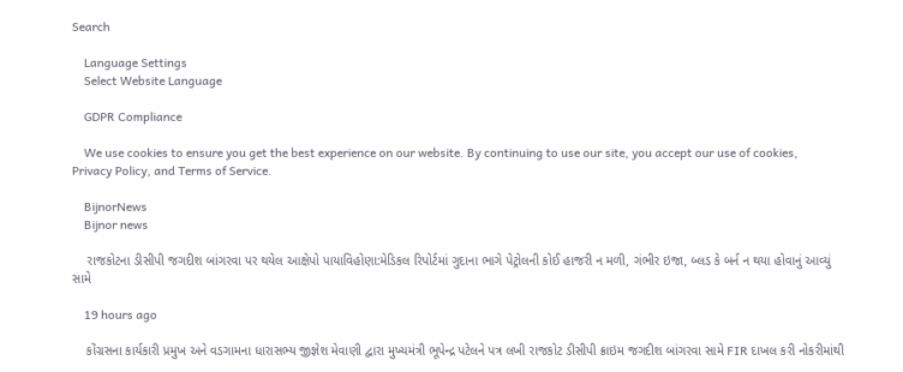Search

    Language Settings
    Select Website Language

    GDPR Compliance

    We use cookies to ensure you get the best experience on our website. By continuing to use our site, you accept our use of cookies, Privacy Policy, and Terms of Service.

    BijnorNews
    Bijnor news

    રાજકોટના ડીસીપી જગદીશ બાંગરવા પર થયેલ આક્ષેપો પાયાવિહોણા:મેડિકલ રિપોર્ટમાં ગુદાના ભાગે પેટ્રોલની કોઈ હાજરી ન મળી, ગંભીર ઇજા, બ્લડ કે બર્ન ન થયા હોવાનું આવ્યું સામે

    19 hours ago

    કોંગ્રસના કાર્યકારી પ્રમુખ અને વડગામના ધારાસભ્ય જીજ્ઞેશ મેવાણી દ્વારા મુખ્યમંત્રી ભૂપેન્દ્ર પટેલને પત્ર લખી રાજકોટ ડીસીપી ક્રાઇમ જગદીશ બાંગરવા સામે FIR દાખલ કરી નોકરીમાંથી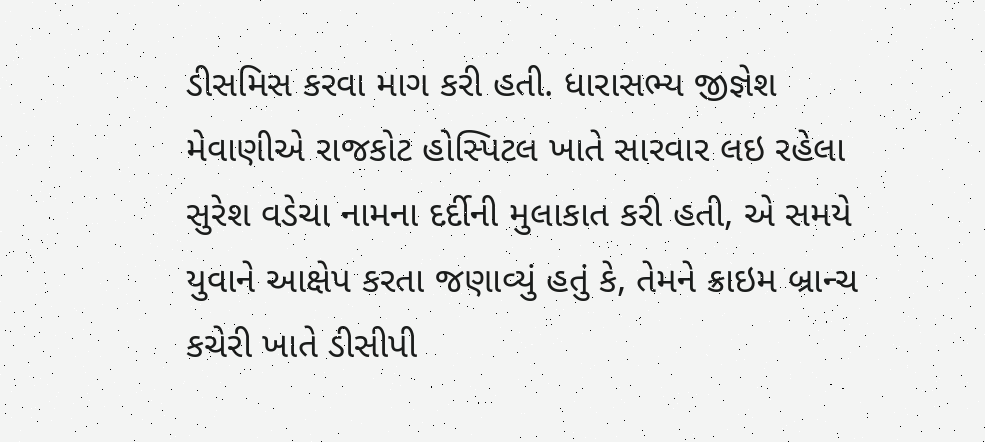ડીસમિસ કરવા માગ કરી હતી. ધારાસભ્ય જીજ્ઞેશ મેવાણીએ રાજકોટ હોસ્પિટલ ખાતે સારવાર લઇ રહેલા સુરેશ વડેચા નામના દર્દીની મુલાકાત કરી હતી, એ સમયે યુવાને આક્ષેપ કરતા જણાવ્યું હતું કે, તેમને ક્રાઇમ બ્રાન્ચ કચેરી ખાતે ડીસીપી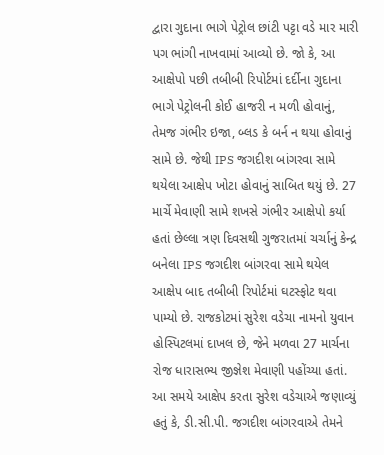દ્વારા ગુદાના ભાગે પેટ્રોલ છાંટી પટ્ટા વડે માર મારી પગ ભાંગી નાખવામાં આવ્યો છે. જો કે, આ આક્ષેપો પછી તબીબી રિપોર્ટમાં દર્દીના ગુદાના ભાગે પેટ્રોલની કોઈ હાજરી ન મળી હોવાનું, તેમજ ગંભીર ઇજા, બ્લડ કે બર્ન ન થયા હોવાનું સામે છે. જેથી IPS જગદીશ બાંગરવા સામે થયેલા આક્ષેપ ખોટા હોવાનું સાબિત થયું છે. 27 માર્ચે મેવાણી સામે શખસે ગંભીર આક્ષેપો કર્યા હતાં છેલ્લા ત્રણ દિવસથી ગુજરાતમાં ચર્ચાનું કેન્દ્ર બનેલા IPS જગદીશ બાંગરવા સામે થયેલ આક્ષેપ બાદ તબીબી રિપોર્ટમાં ઘટસ્ફોટ થવા પામ્યો છે. રાજકોટમાં સુરેશ વડેચા નામનો યુવાન હોસ્પિટલમાં દાખલ છે, જેને મળવા 27 માર્ચના રોજ ધારાસભ્ય જીજ્ઞેશ મેવાણી પહોંચ્યા હતાં. આ સમયે આક્ષેપ કરતા સુરેશ વડેચાએ જણાવ્યું હતું કે, ડી.સી.પી. જગદીશ બાંગરવાએ તેમને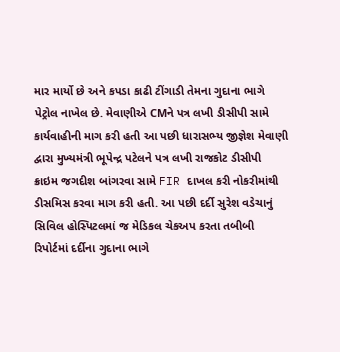માર માર્યો છે અને કપડા કાઢી ટીંગાડી તેમના ગુદાના ભાગે પેટ્રોલ નાખેલ છે. મેવાણીએ CMને પત્ર લખી ડીસીપી સામે કાર્યવાહીની માગ કરી હતી આ પછી ધારાસભ્ય જીજ્ઞેશ મેવાણી દ્વારા મુખ્યમંત્રી ભૂપેન્દ્ર પટેલને પત્ર લખી રાજકોટ ડીસીપી ક્રાઇમ જગદીશ બાંગરવા સામે FIR દાખલ કરી નોકરીમાંથી ડીસમિસ કરવા માગ કરી હતી. આ પછી દર્દી સુરેશ વડેચાનું સિવિલ હોસ્પિટલમાં જ મેડિકલ ચેકઅપ કરતા તબીબી રિપોર્ટમાં દર્દીના ગુદાના ભાગે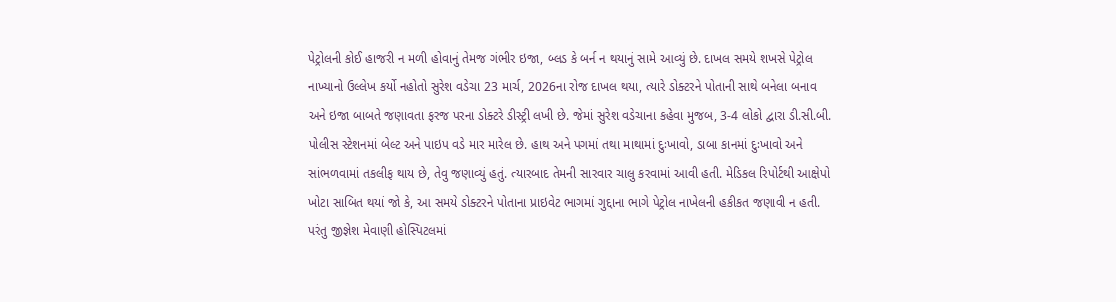પેટ્રોલની કોઈ હાજરી ન મળી હોવાનું તેમજ ગંભીર ઇજા, બ્લડ કે બર્ન ન થયાનું સામે આવ્યું છે. દાખલ સમયે શખસે પેટ્રોલ નાખ્યાનો ઉલ્લેખ કર્યો નહોતો સુરેશ વડેચા 23 માર્ચ, 2026ના રોજ દાખલ થયા, ત્યારે ડોક્ટરને પોતાની સાથે બનેલા બનાવ અને ઇજા બાબતે જણાવતા ફરજ પરના ડોક્ટરે ડીસ્ટ્રી લખી છે. જેમાં સુરેશ વડેચાના કહેવા મુજબ, 3-4 લોકો દ્વારા ડી.સી.બી. પોલીસ સ્ટેશનમાં બેલ્ટ અને પાઇપ વડે માર મારેલ છે. હાથ અને પગમાં તથા માથામાં દુઃખાવો, ડાબા કાનમાં દુઃખાવો અને સાંભળવામાં તકલીફ થાય છે, તેવુ જણાવ્યું હતું. ત્યારબાદ તેમની સારવાર ચાલુ કરવામાં આવી હતી. મેડિકલ રિપોર્ટથી આક્ષેપો ખોટા સાબિત થયાં જો કે, આ સમયે ડોક્ટરને પોતાના પ્રાઇવેટ ભાગમાં ગુદ્દાના ભાગે પેટ્રોલ નાખેલની હકીકત જણાવી ન હતી. પરંતુ જીજ્ઞેશ મેવાણી હોસ્પિટલમાં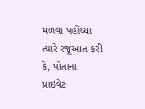મળવા પહોંચ્યા ત્યારે રજૂઆત કરી કે, પોતાના પ્રાઇવેટ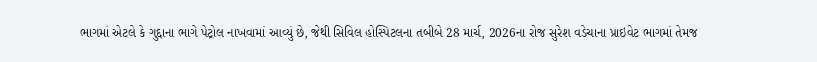ભાગમાં એટલે કે ગુદ્દાના ભાગે પેટ્રોલ નાખવામાં આવ્યું છે, જેથી સિવિલ હોસ્પિટલના તબીબે 28 માર્ચ, 2026ના રોજ સુરેશ વડેચાના પ્રાઇવેટ ભાગમાં તેમજ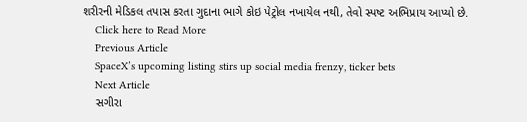શરીરની મેડિકલ તપાસ કરતા ગુદાના ભાગે કોઇ પેટ્રોલ નખાયેલ નથી, તેવો સ્પષ્ટ અભિપ્રાય આપ્યો છે.
    Click here to Read More
    Previous Article
    SpaceX’s upcoming listing stirs up social media frenzy, ticker bets
    Next Article
    સગીરા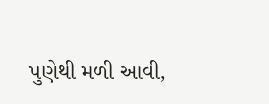પુણેથી મળી આવી,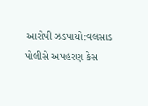આરોપી ઝડપાયો:વલસાડ પોલીસે અપહરણ કેસ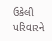ઉકેલી પરિવારને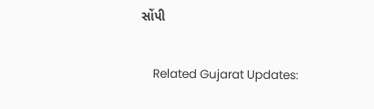સોંપી

    Related Gujarat Updates: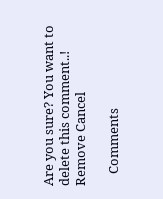Are you sure? You want to delete this comment..! Remove Cancel

    Comments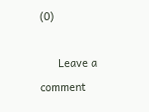(0)

      Leave a comment